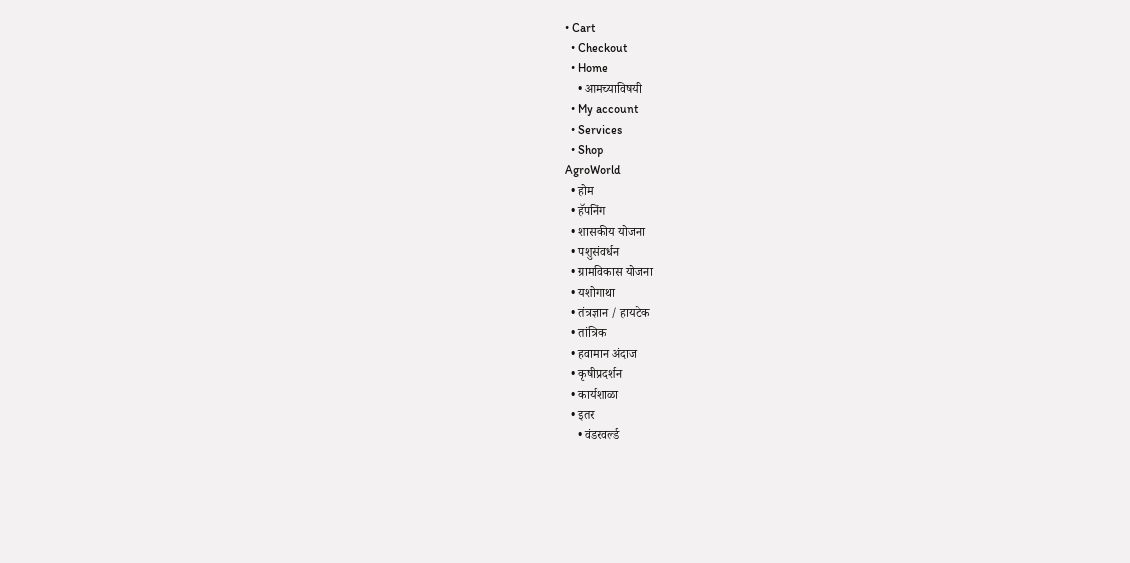• Cart
  • Checkout
  • Home
    • आमच्याविषयी
  • My account
  • Services
  • Shop
AgroWorld
  • होम
  • हॅपनिंग
  • शासकीय योजना
  • पशुसंवर्धन
  • ग्रामविकास योजना
  • यशोगाथा
  • तंत्रज्ञान / हायटेक
  • तांत्रिक
  • हवामान अंदाज
  • कृषीप्रदर्शन
  • कार्यशाळा
  • इतर
    • वंडरवर्ल्ड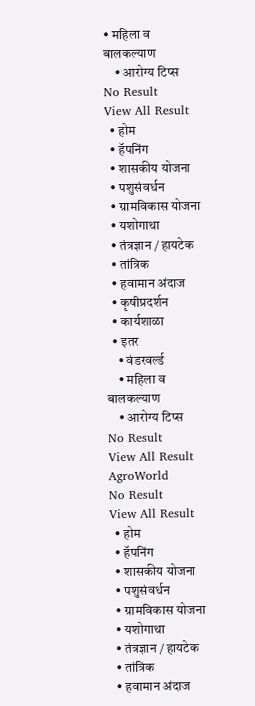• महिला व बालकल्याण
    • आरोग्य टिप्स
No Result
View All Result
  • होम
  • हॅपनिंग
  • शासकीय योजना
  • पशुसंवर्धन
  • ग्रामविकास योजना
  • यशोगाथा
  • तंत्रज्ञान / हायटेक
  • तांत्रिक
  • हवामान अंदाज
  • कृषीप्रदर्शन
  • कार्यशाळा
  • इतर
    • वंडरवर्ल्ड
    • महिला व बालकल्याण
    • आरोग्य टिप्स
No Result
View All Result
AgroWorld
No Result
View All Result
  • होम
  • हॅपनिंग
  • शासकीय योजना
  • पशुसंवर्धन
  • ग्रामविकास योजना
  • यशोगाथा
  • तंत्रज्ञान / हायटेक
  • तांत्रिक
  • हवामान अंदाज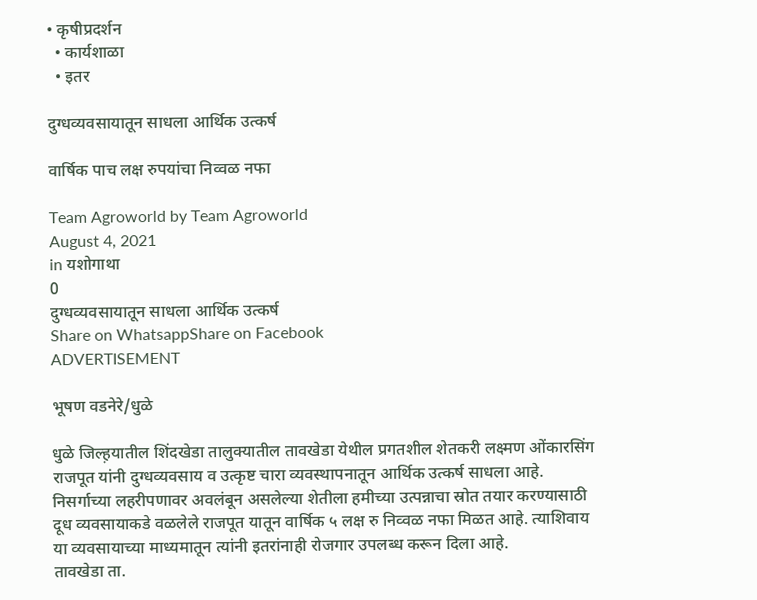• कृषीप्रदर्शन
  • कार्यशाळा
  • इतर

दुग्धव्यवसायातून साधला आर्थिक उत्कर्ष

वार्षिक पाच लक्ष रुपयांचा निव्वळ नफा

Team Agroworld by Team Agroworld
August 4, 2021
in यशोगाथा
0
दुग्धव्यवसायातून साधला आर्थिक उत्कर्ष
Share on WhatsappShare on Facebook
ADVERTISEMENT

भूषण वडनेरे/धुळे

धुळे जिल्ह़यातील शिंदखेडा तालुक्यातील तावखेडा येथील प्रगतशील शेतकरी लक्ष्मण ओंकारसिंग राजपूत यांनी दुग्धव्यवसाय व उत्कृष्ट चारा व्यवस्थापनातून आर्थिक उत्कर्ष साधला आहे. निसर्गाच्या लहरीपणावर अवलंबून असलेल्या शेतीला हमीच्या उत्पन्नाचा स्रोत तयार करण्यासाठी दूध व्यवसायाकडे वळलेले राजपूत यातून वार्षिक ५ लक्ष रु निव्वळ नफा मिळत आहे. त्याशिवाय या व्यवसायाच्या माध्यमातून त्यांनी इतरांनाही रोजगार उपलब्ध करून दिला आहे.
तावखेडा ता.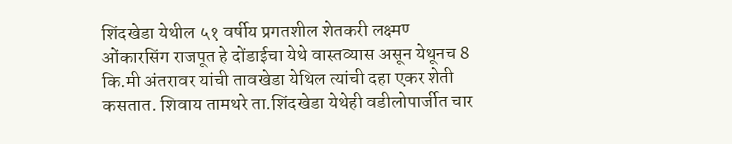शिंदखेडा येथील ५१ वर्षीय प्रगतशील शेतकरी लक्ष्मण्‍ ओंकारसिंग राजपूत हे दोंडाईचा येथे वास्तव्यास असून येथूनच 8 कि.मी अंतरावर यांची तावखेडा येथिल त्यांची दहा एकर शेती कसतात. शिवाय तामथरे ता.शिंदखेडा येथेही वडीलोपार्जीत चार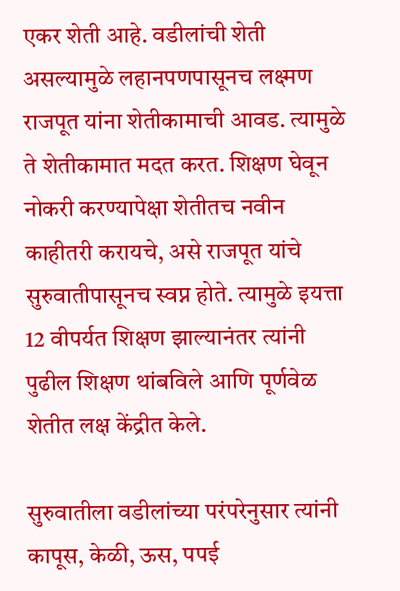एकर शेती आहे. वडीलांची शेती असल्यामुळे लहानपणपासूनच लक्ष्‍मण राजपूत यांना शेतीकामाची आवड. त्यामुळे ते शेतीकामात मदत करत. शिक्षण घेवून नोकरी करण्‍यापेक्षा शेतीतच नवीन काहीतरी करायचे, असे राजपूत यांचे सुरुवातीपासूनच स्वप्न होते. त्यामुळे इयत्ता 12 वीपर्यत शिक्षण झाल्यानंतर त्यांनी पुढील शिक्षण थांबविले आणि पूर्णवेळ शेतीत लक्ष केंद्रीत केले.

सुरुवातीला वडीलांच्या परंपरेनुसार त्यांनी कापूस, केळी, ऊस, पपई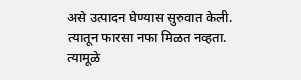असे उत्पादन घेण्‍यास सुरुवात केली. त्यातून फारसा नफा मिळत नव्हता. त्यामूळे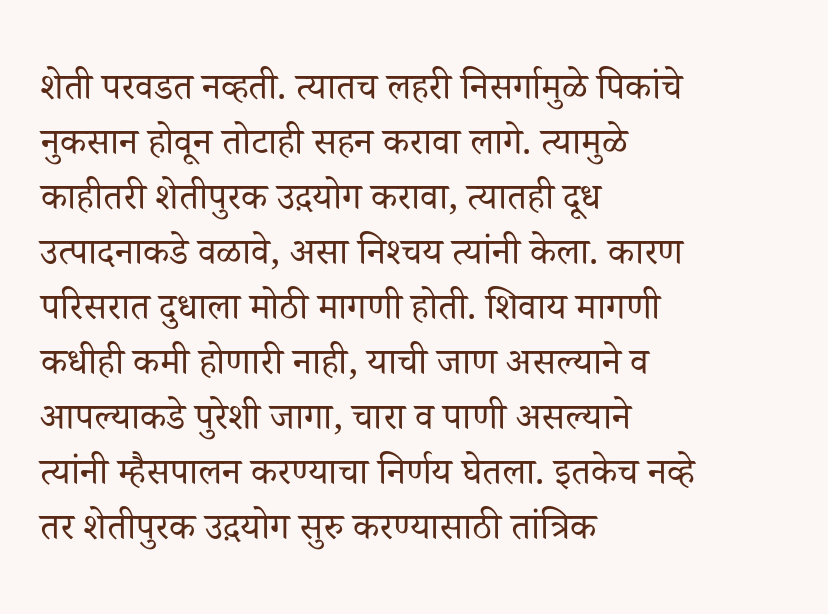शेती परवडत नव्हती. त्यातच लहरी निसर्गामुळे पिकांचे नुकसान होवून तोटाही सहन करावा लागे. त्यामुळे काहीतरी शेतीपुरक उद़योग करावा, त्यातही दूध उत्पादनाकडे वळावे, असा निश्‍चय त्यांनी केला. कारण परिसरात दुधाला मोठी मागणी होती. शिवाय मागणी कधीही कमी होणारी नाही, याची जाण असल्याने व आपल्याकडे पुरेशी जागा, चारा व पाणी असल्याने त्यांनी म्हैसपालन करण्‍याचा निर्णय घेतला. इतकेच नव्हे तर शेतीपुरक उद़योग सुरु करण्‍यासाठी तांत्रिक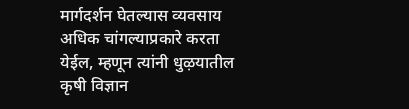मार्गदर्शन घेतल्यास व्यवसाय अधिक चांगल्याप्रकारे करता येईल, म्हणून त्यांनी धुऴयातील कृषी विज्ञान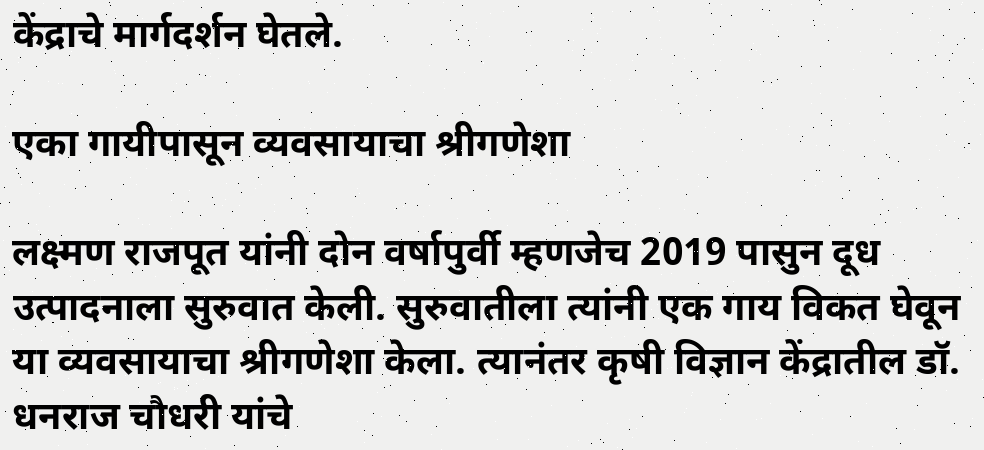केंद्राचे मार्गदर्शन घेतले.

एका गायीपासून व्यवसायाचा श्रीगणेशा

लक्ष्‍मण राजपूत यांनी दोन वर्षापुर्वी म्हणजेच 2019 पासुन दूध उत्पादनाला सुरुवात केली. सुरुवातीला त्यांनी एक गाय विकत घेवून या व्यवसायाचा श्रीगणेशा केला. त्यानंतर कृषी विज्ञान केंद्रातील डॉ. धनराज चौधरी यांचे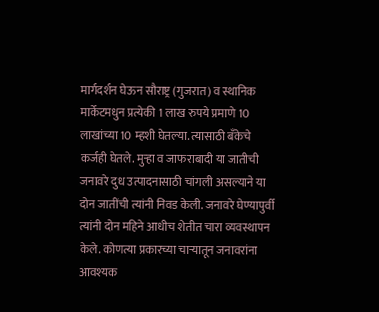मार्गदर्शन घेऊन सौराष्ट्र (गुजरात) व स्थानिक मार्केटमधुन प्रत्येकी 1 लाख रुपये प्रमाणे 10 लाखांच्या 10 म्हशी घेतल्या. त्यासाठी बँकेचे कर्जही घेतले. मुऱ्हा व जाफराबादी या जातीची जनावरे दुध उत्पादनासाठी चांगली असल्याने या दोन जातींची त्यांनी निवड केली. जनावरे घेण्‍यापुर्वी त्यांनी दोन महिने आधीच शेतीत चारा व्यवस्थापन केले. कोणत्या प्रकारच्या चाऱ्यातून जनावरांना आवश्‍यक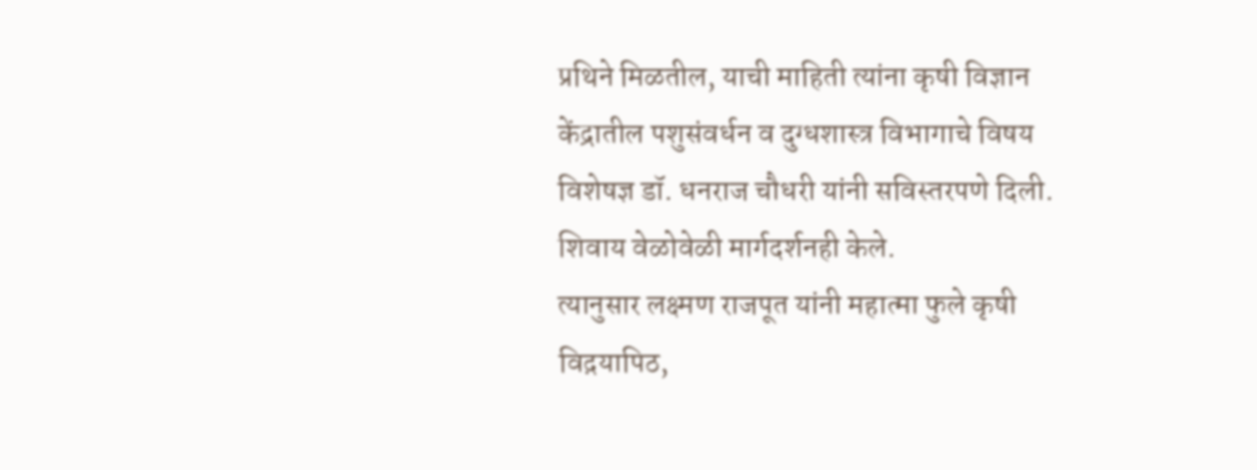प्रथिने मिळतील, याची माहिती त्यांना कृषी विज्ञान केंद्रातील पशुसंवर्धन व दुग्धशास्त्र विभागाचे विषय विशेषज्ञ डॉ. धनराज चौधरी यांनी सविस्तरपणे दिली. शिवाय वेळोवेळी मार्गदर्शनही केले.
त्यानुसार लक्ष्मण राजपूत यांनी महात्मा फुले कृषी विद़यापिठ,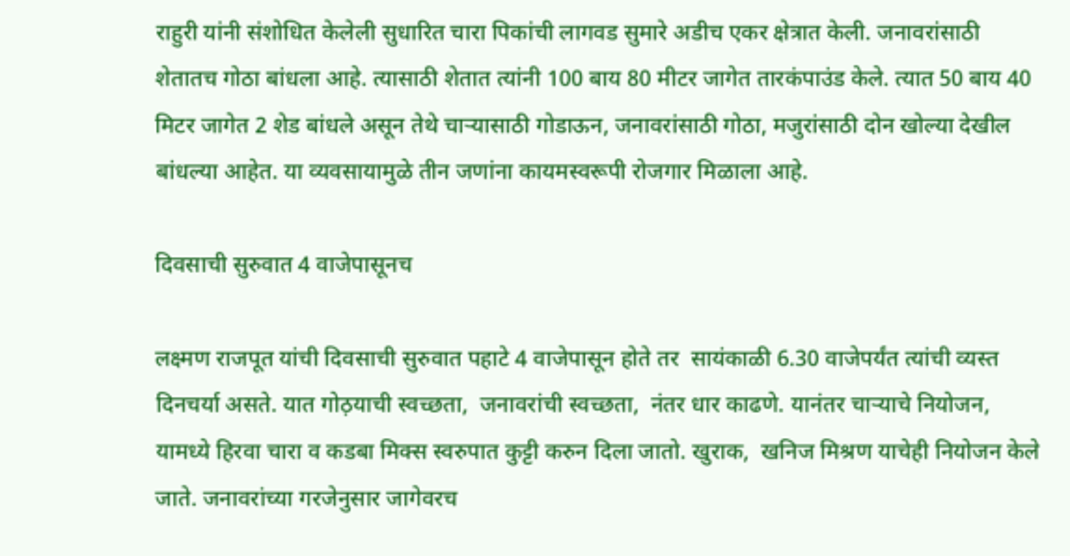राहुरी यांनी संशोधित केलेली सुधारित चारा पिकांची लागवड सुमारे अडीच एकर क्षेत्रात केली. जनावरांसाठी शेतातच गोठा बांधला आहे. त्यासाठी शेतात त्यांनी 100 बाय 80 मीटर जागेत तारकंपाउंड केले. त्यात 50 बाय 40 मिटर जागेत 2 शेड बांधले असून तेथे चाऱ्यासाठी गोडाऊन, जनावरांसाठी गोठा, मजुरांसाठी दोन खोल्या देखील बांधल्या आहेत. या व्यवसायामुळे तीन जणांना कायमस्वरूपी रोजगार मिळाला आहे.

दिवसाची सुरुवात 4 वाजेपासूनच

लक्ष्मण राजपूत यांची दिवसाची सुरुवात पहाटे 4 वाजेपासून होते तर  सायंकाळी 6.30 वाजेपर्यंत त्यांची व्यस्त दिनचर्या असते. यात गोठ़याची स्वच्छता,  जनावरांची स्वच्छता,  नंतर धार काढणे. यानंतर चाऱ्याचे नियोजन, यामध्‍ये हिरवा चारा व कडबा मिक्स स्वरुपात कुट्टी करुन दिला जातो. खुराक,  खनिज मिश्रण याचेही नियोजन केले जाते. जनावरांच्या गरजेनुसार जागेवरच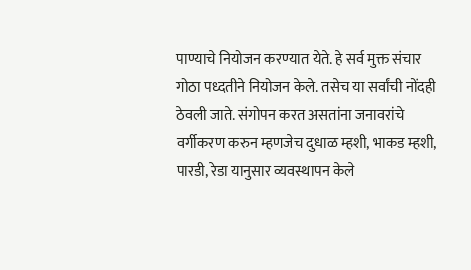पाण्‍याचे नियोजन करण्‍यात येते. हे सर्व मुक्त संचार गोठा पध्‍दतीने नियोजन केले. तसेच या सर्वांची नोंदही ठेवली जाते. संगोपन करत असतांना जनावरांचे वर्गीकरण करुन म्हणजेच दुधाळ म्हशी, भाकड म्हशी, पारडी, रेडा यानुसार व्यवस्थापन केले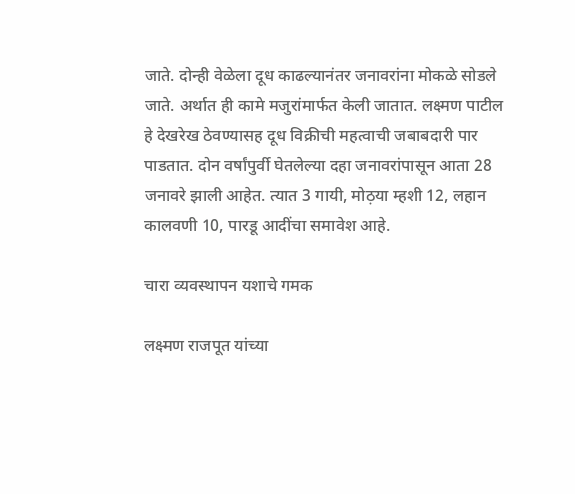जाते. दोन्ही वेळेला दूध काढल्यानंतर जनावरांना मोकळे सोडले जाते. अर्थात ही कामे मजुरांमार्फत केली जातात. लक्ष्मण पाटील हे देखरेख ठेवण्‍यासह दूध विक्रीची महत्वाची जबाबदारी पार पाडतात. दोन वर्षांपुर्वी घेतलेल्या दहा जनावरांपासून आता 28 जनावरे झाली आहेत. त्यात 3 गायी, मोठ़या म्हशी 12, लहान कालवणी 10, पारडू आदींचा समावेश आहे.

चारा व्यवस्थापन यशाचे गमक

लक्ष्मण राजपूत यांच्या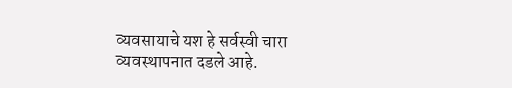व्यवसायाचे यश हे सर्वस्वी चारा व्यवस्थापनात दडले आहे.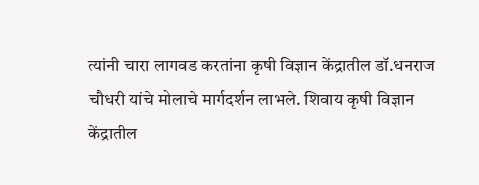त्यांनी चारा लागवड करतांना कृषी विज्ञान केंद्रातील डॉ.धनराज चौधरी यांचे मोलाचे मार्गदर्शन लाभले. शिवाय कृषी विज्ञान केंद्रातील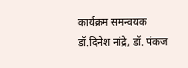कार्यक्रम समन्वयक डॉ.दिनेश नांद्रे, डॉ. पंकज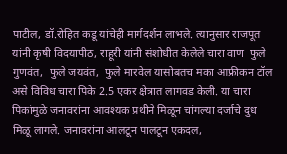पाटील, डॉ.रोहित कडू यांचेही मार्गदर्शन लाभले. त्यानुसार राजपूत यांनी कृषी विदयापीठ, राहूरी यांनी संशोधीत केलेले चारा वाण  फुले गुणवंत,  फुले जयवंत,  फुले मारवेल यासोबतच मका आफ्रीकन टॉल असे विविध चारा पिके 2.5 एकर क्षेत्रात लागवड केली. या चारा पिकांमुळे जनावरांना आवश्‍यक प्रथीने मिळून चांगल्या दर्जाचे दुध मिळू लागले. जनावरांना आलटून पालटून एकदल,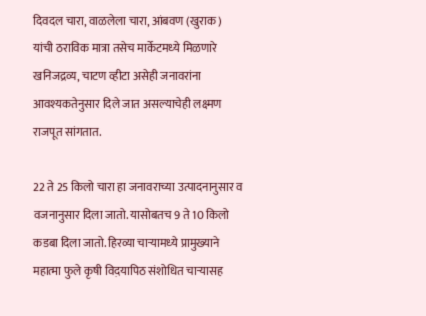दिवदल चारा, वाळलेला चारा, आंबवण (खुराक) यांची ठराविक मात्रा तसेच मार्केटमध्‍ये मिळणारे खनिजद्रव्य, चाटण व्हीटा असेही जनावरांना आवश्‍यकतेनुसार दिले जात असल्याचेही लक्ष्‍मण राजपूत सांगतात.

22 ते 25 किलो चारा हा जनावराच्या उत्पादनानुसार व वजनानुसार दिला जातो. यासोबतच 9 ते 10 किलो कडबा दिला जातो. हिरव्या चाऱ्यामध्‍ये प्रामुख्‍याने महात्मा फुले कृषी विद़यापिठ संशोधित चाऱ्यासह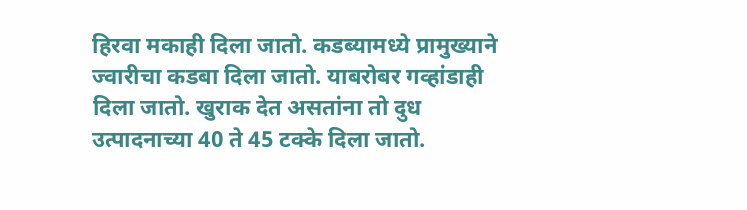हिरवा मकाही दिला जातो. कडब्यामध्‍ये प्रामुख्‍याने ज्वारीचा कडबा दिला जातो. याबरोबर गव्हांडाही दिला जातो. खुराक देत असतांना तो दुध उत्पादनाच्या 40 ते 45 टक्के दिला जातो.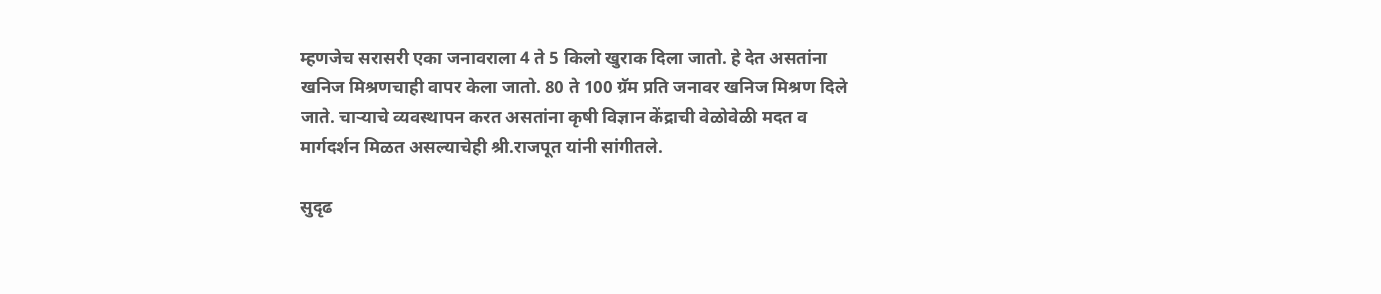म्हणजेच सरासरी एका जनावराला 4 ते 5 किलो खुराक दिला जातो. हे देत असतांना खनिज मिश्रणचाही वापर केला जातो. 80 ते 100 ग्रॅम प्रति जनावर खनिज मिश्रण दिले जाते. चाऱ्याचे व्यवस्थापन करत असतांना कृषी विज्ञान केंद्राची वेळोवेळी मदत व मार्गदर्शन मिळत असल्याचेही श्री.राजपूत यांनी सांगीतले.

सुदृढ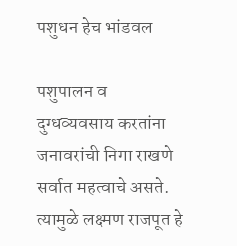पशुधन हेच भांडवल

पशुपालन व दुग्धव्यवसाय करतांना जनावरांची निगा राखणे सर्वात महत्वाचे असते. त्यामुळे लक्ष्मण राजपूत हे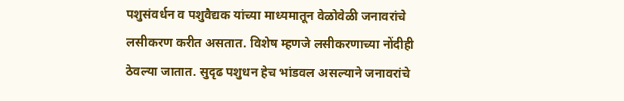पशुसंवर्धन व पशुवैद्यक यांच्या माध्‍यमातून वेळोवेळी जनावरांचे लसीकरण करीत असतात. विशेष म्हणजे लसीकरणाच्या नोंदीही ठेवल्या जातात. सुदृढ पशुधन हेच भांडवल असल्याने जनावरांचे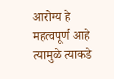आरोग्य हे महत्वपूर्ण आहे त्यामुळे त्याकडे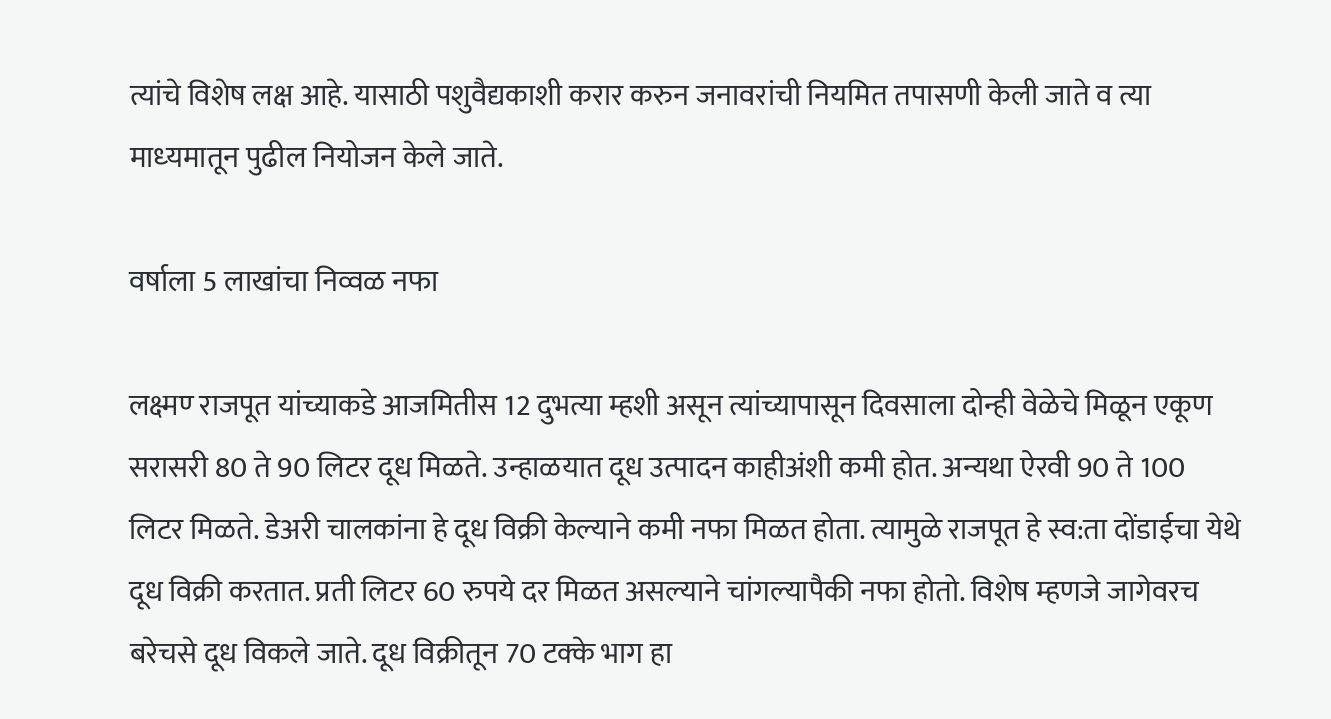त्यांचे विशेष लक्ष आहे. यासाठी पशुवैद्यकाशी करार करुन जनावरांची नियमित तपासणी केली जाते व त्या माध्‍यमातून पुढील नियोजन केले जाते.

वर्षाला 5 लाखांचा निव्वळ नफा

लक्ष्मण्‍ राजपूत यांच्याकडे आजमितीस 12 दुभत्या म्हशी असून त्यांच्यापासून दिवसाला दोन्ही वेळेचे मिळून एकूण सरासरी 80 ते 90 लिटर दूध मिळते. उन्हाळयात दूध उत्पादन काहीअंशी कमी होत. अन्यथा ऐरवी 90 ते 100 लिटर मिळते. डेअरी चालकांना हे दूध विक्री केल्याने कमी नफा मिळत होता. त्यामुळे राजपूत हे स्व:ता दोंडाईचा येथे दूध विक्री करतात. प्रती लिटर 60 रुपये दर मिळत असल्याने चांगल्यापैकी नफा होतो. विशेष म्हणजे जागेवरच बरेचसे दूध विकले जाते. दूध विक्रीतून 70 टक्के भाग हा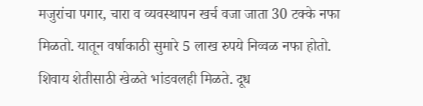मजुरांचा पगार, चारा व व्यवस्थापन खर्च वजा जाता 30 टक्के नफा मिळतो. यातून वर्षाकाठी सुमारे 5 लाख रुपये निव्वळ नफा होतो. शिवाय शेतीसाठी खेळते भांडवलही मिळते. दूध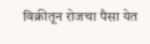विक्रीतून रोजचा पैसा येत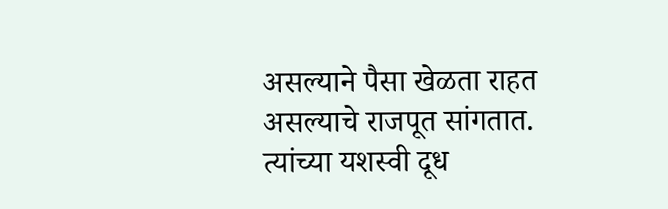असल्याने पैसा खेळता राहत असल्याचे राजपूत सांगतात. त्यांच्या यशस्वी दूध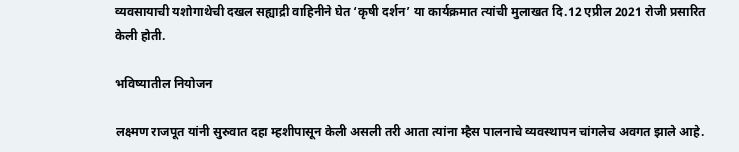व्यवसायाची यशोगाथेची दखल सह्याद्री वाहिनीने घेत ‘कृषी दर्शन’ या कार्यक्रमात त्यांची मुलाखत दि.12 एप्रील 2021 रोजी प्रसारित केली होती.

भविष्यातील नियोजन

लक्ष्मण राजपूत यांनी सुरुवात दहा म्हशीपासून केली असली तरी आता त्यांना म्हैस पालनाचे व्यवस्थापन चांगलेच अवगत झाले आहे.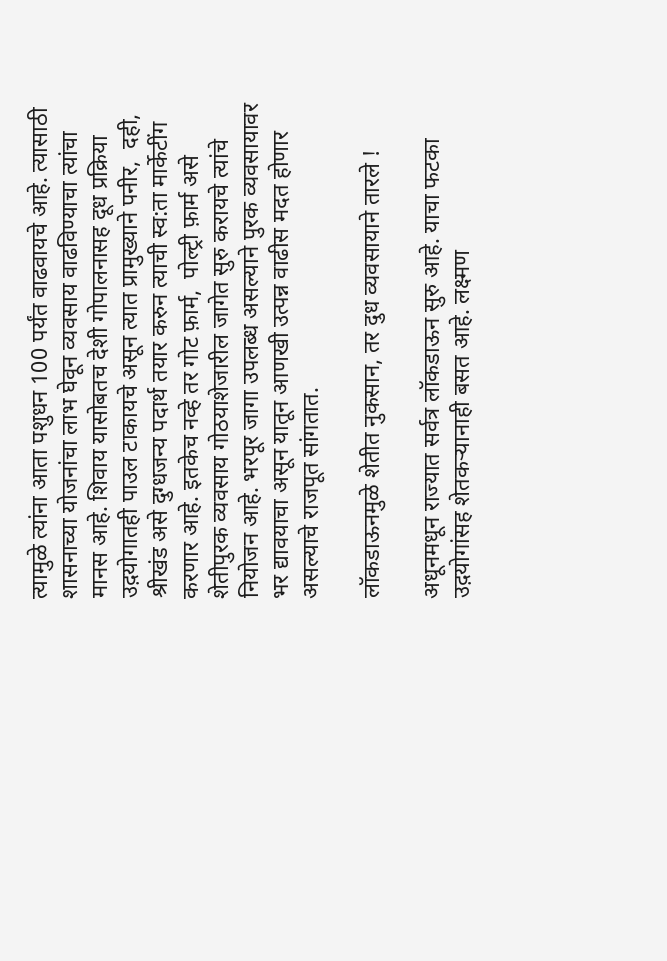त्यामुळे त्यांना आता पशुधन 100 पर्यंत वाढवायचे आहे. त्यासाठी शासनाच्या योजनांचा लाभ घेवून व्यवसाय वाढविण्‍याचा त्यांचा मानस आहे. शिवाय यासोबतच देशी गोपालनासह दूध प्रक्रिया उद़योगातही पाउल टाकायचे असून त्यात प्रामुख्‍याने पनीर,  दही,  श्रीखंड असे दुग्धजन्य पदार्थ तयार करुन त्याची स्व:ता मार्केटींग करणार आहे. इतकेच नव्हे तर गोट फ़ार्म,  पोल्ट्री फ़ार्म असे शेतीपुरक व्यवसाय गोठयाशेजारील जागेत सुरु करायचे त्यांचे नियोजन आहे. भरपूर जागा उपलब्ध असल्याने पुरक व्यवसायावर भर द्यावयाचा असून यातून आणखी उत्पन्न वाढीस मदत होणार असल्याचे राजपूत सांगतात.

लॉकडाऊनमुळे शेतीत नुकसान, तर दुध व्यवसायाने तारले !

अधूनमधून राज्यात सर्वत्र लॉकडाऊन सुरु आहे. याचा फटका उद़योगांसह शेतकऱ्यानाही बसत आहे. लक्ष्मण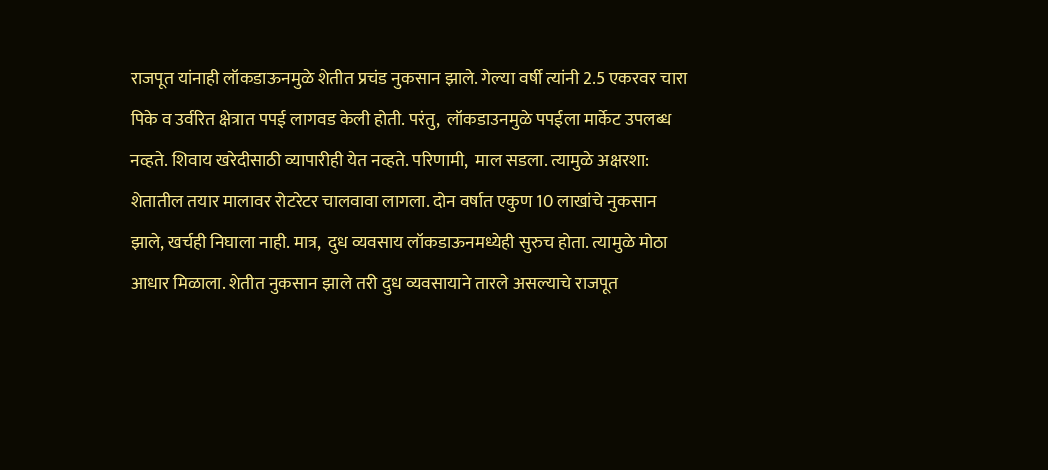राजपूत यांनाही लॉकडाऊनमुळे शेतीत प्रचंड नुकसान झाले. गेल्या वर्षी त्यांनी 2.5 एकरवर चारा पिके व उर्वरित क्षेत्रात पपई लागवड केली होती. परंतु,  लॉकडाउनमुळे पपईला मार्केट उपलब्ध नव्हते. शिवाय खरेदीसाठी व्यापारीही येत नव्हते. परिणामी,  माल सडला. त्यामुळे अक्षरशा: शेतातील तयार मालावर रोटरेटर चालवावा लागला. दोन वर्षात एकुण 10 लाखांचे नुकसान झाले, खर्चही निघाला नाही. मात्र,  दुध व्यवसाय लॉकडाऊनमध्येही सुरुच होता. त्यामुळे मोठा आधार मिळाला. शेतीत नुकसान झाले तरी दुध व्यवसायाने तारले असल्याचे राजपूत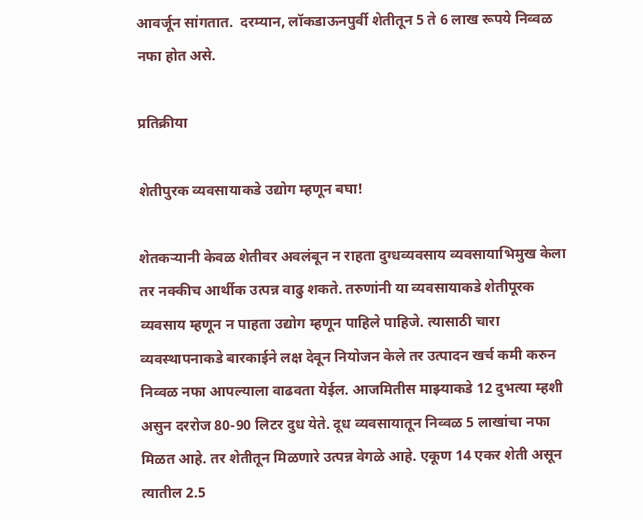आवर्जून सांगतात.  दरम्यान, लॉकडाऊनपुर्वी शेतीतून 5 ते 6 लाख रूपये निव्वळ नफा होत असे.

प्रतिक्रीया

शेतीपुरक व्यवसायाकडे उद्योग म्हणून बघा!

शेतकऱ्यानी केवळ शेतीवर अवलंबून न राहता दुग्धव्यवसाय व्यवसायाभिमुख केला तर नक्कीच आर्थीक उत्पन्न वाढु शकते. तरुणांनी या व्यवसायाकडे शेतीपूरक व्यवसाय म्हणून न पाहता उद्योग म्हणून पाहिले पाहिजे. त्यासाठी चारा व्यवस्थापनाकडे बारकाईने लक्ष देवून नियोजन केले तर उत्पादन खर्च कमी करुन निव्वळ नफा आपल्याला वाढवता येईल. आजमितीस माझ्याकडे 12 दुभत्या म्हशी असुन दररोज 80-90 लिटर दुध येते. दूध व्यवसायातून निव्वळ 5 लाखांचा नफा मिळत आहे. तर शेतीतून मिळणारे उत्पन्न वेगळे आहे. एकूण 14 एकर शेती असून त्यातील 2.5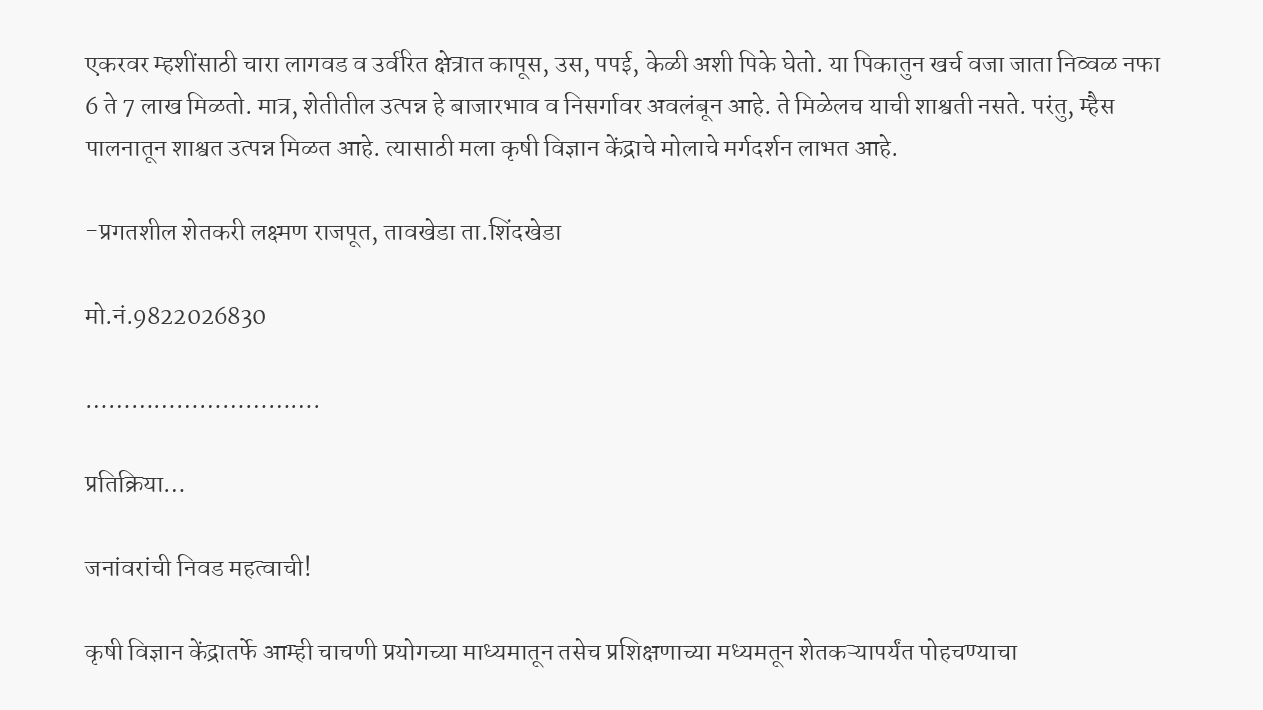एकरवर म्हशींसाठी चारा लागवड व उर्वरित क्षेत्रात कापूस, उस, पपई, केळी अशी पिके घेतो. या पिकातुन खर्च वजा जाता निव्वळ नफा 6 ते 7 लाख मिळतो. मात्र, शेतीतील उत्पन्न हे बाजारभाव व निसर्गावर अवलंबून आहे. ते मिळेलच याची शाश्वती नसते. परंतु, म्हैस पालनातून शाश्वत उत्पन्न मिळत आहे. त्यासाठी मला कृषी विज्ञान केंद्राचे मोलाचे मर्गदर्शन लाभत आहे.

-प्रगतशील शेतकरी लक्ष्मण राजपूत, तावखेडा ता.शिंदखेडा

मो.नं.9822026830

………………………….

प्रतिक्रिया…

जनांवरांची निवड महत्वाची!

कृषी विज्ञान केंद्रातर्फे आम्ही चाचणी प्रयोगच्या माध्यमातून तसेच प्रशिक्षणाच्या मध्यमतून शेतकऱ्यापर्यंत पोहचण्याचा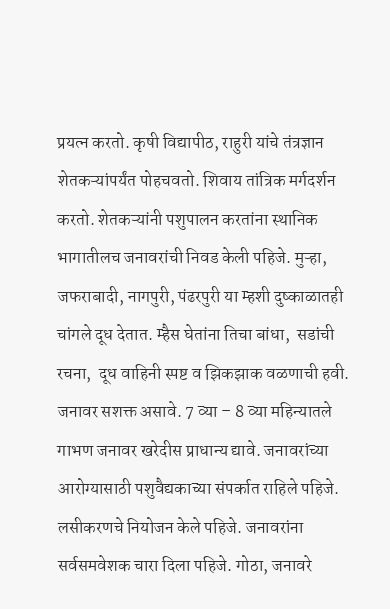प्रयत्न करतो. कृषी विद्यापीठ, राहुरी यांचे तंत्रज्ञान शेतकऱ्यांपर्यंत पोहचवतो. शिवाय तांत्रिक मर्गदर्शन करतो. शेतकऱ्यांनी पशुपालन करतांना स्थानिक भागातीलच जनावरांची निवड केली पहिजे. मुऱ्हा, जफराबादी, नागपुरी, पंढरपुरी या म्हशी दुष्काळातही चांगले दूध देतात. म्हैस घेतांना तिचा बांधा,  सडांची रचना,  दूध वाहिनी स्पष्ट व झिकझाक वळणाची हवी. जनावर सशक्त असावे. 7 व्या – 8 व्या महिन्यातले गाभण जनावर खरेदीस प्राधान्य द्यावे. जनावरांच्या आरोग्यासाठी पशुवैद्यकाच्या संपर्कात राहिले पहिजे. लसीकरणचे नियोजन केले पहिजे. जनावरांना सर्वसमवेशक चारा दिला पहिजे. गोठा, जनावरे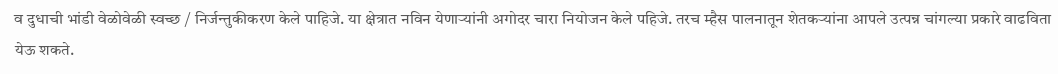व दुधाची भांडी वेळोवेळी स्वच्छ / निर्जन्तुकीकरण केले पाहिजे. या क्षेत्रात नविन येणाऱ्यांनी अगोदर चारा नियोजन केले पहिजे. तरच म्हैस पालनातून शेतकऱ्यांना आपले उत्पन्न चांगल्या प्रकारे वाढविता येऊ शकते.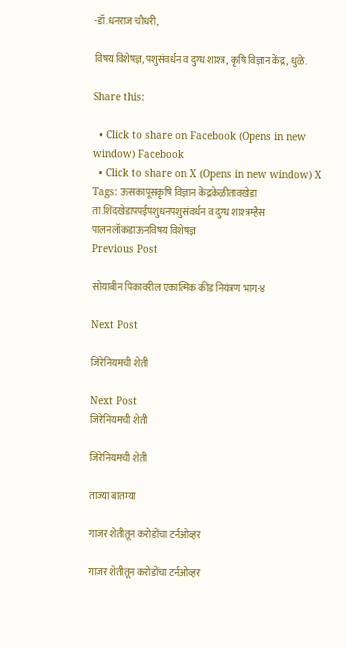-डॉ.धनराज चौधरी,

विषय विशेषज्ञ, पशुसंवर्धन व दुग्ध शाश्त्र, कृषि विज्ञान केंद्र, धुळे.

Share this:

  • Click to share on Facebook (Opens in new window) Facebook
  • Click to share on X (Opens in new window) X
Tags: ऊसकापूसकृषि विज्ञान केंद्रकेळीतावखेडा ता.शिंदखेडापपईपशुधनपशुसंवर्धन व दुग्ध शाश्त्रम्हैस पालनलॉकडाऊनविषय विशेषज्ञ
Previous Post

सोयाबीन पिकावरील एकात्मिक कीड नियंत्रण भाग-४

Next Post

जिरेनियमची शेती

Next Post
जिरेनियमची शेती

जिरेनियमची शेती

ताज्या बातम्या

गाजर शेतीतून करोडोंचा टर्नओव्हर

गाजर शेतीतून करोडोंचा टर्नओव्हर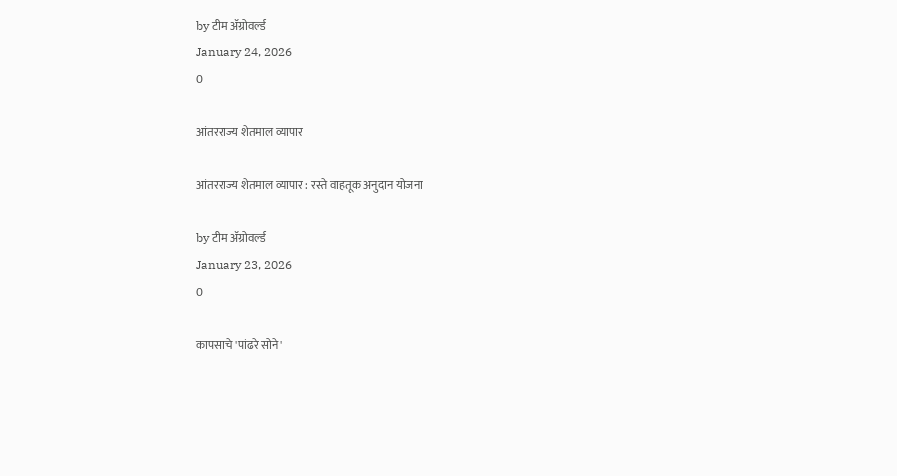by टीम ॲग्रोवर्ल्ड
January 24, 2026
0

आंतरराज्य शेतमाल व्यापार

आंतरराज्य शेतमाल व्यापार : रस्ते वाहतूक अनुदान योजना

by टीम ॲग्रोवर्ल्ड
January 23, 2026
0

कापसाचे 'पांढरे सोने'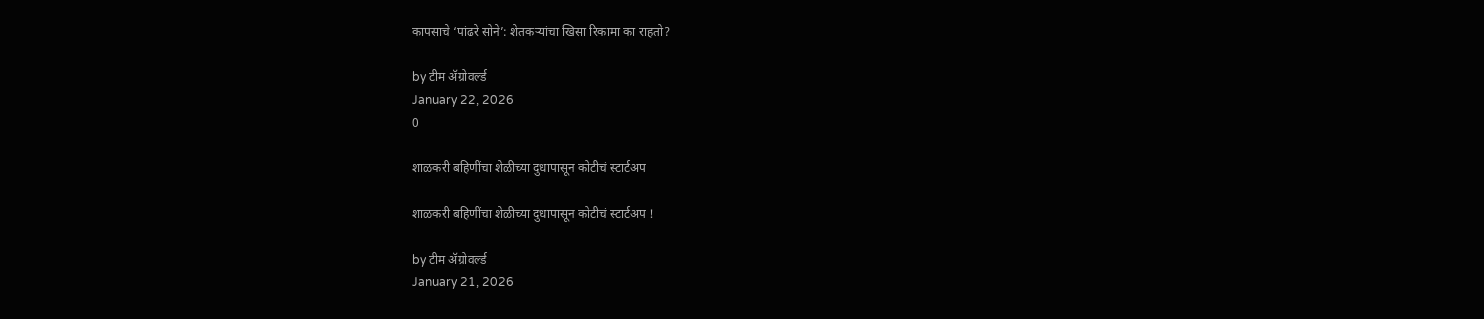कापसाचे ‘पांढरे सोने’: शेतकऱ्यांचा खिसा रिकामा का राहतो?

by टीम ॲग्रोवर्ल्ड
January 22, 2026
0

शाळकरी बहिणींचा शेळीच्या दुधापासून कोटीचं स्टार्टअप

शाळकरी बहिणींचा शेळीच्या दुधापासून कोटीचं स्टार्टअप !

by टीम ॲग्रोवर्ल्ड
January 21, 2026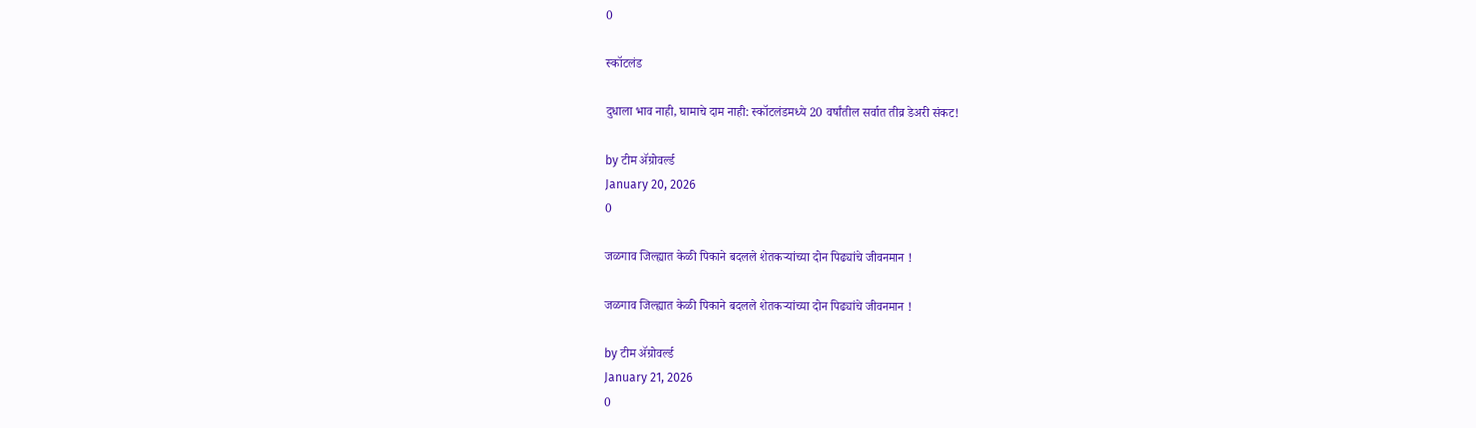0

स्कॉटलंड

दुधाला भाव नाही, घामाचे दाम नाही: स्कॉटलंडमध्ये 20 वर्षांतील सर्वात तीव्र डेअरी संकट!

by टीम ॲग्रोवर्ल्ड
January 20, 2026
0

जळगाव जिल्ह्यात केळी पिकाने बदलले शेतकऱ्यांच्या दोन पिढ्यांचे जीवनमान !

जळगाव जिल्ह्यात केळी पिकाने बदलले शेतकऱ्यांच्या दोन पिढ्यांचे जीवनमान !

by टीम ॲग्रोवर्ल्ड
January 21, 2026
0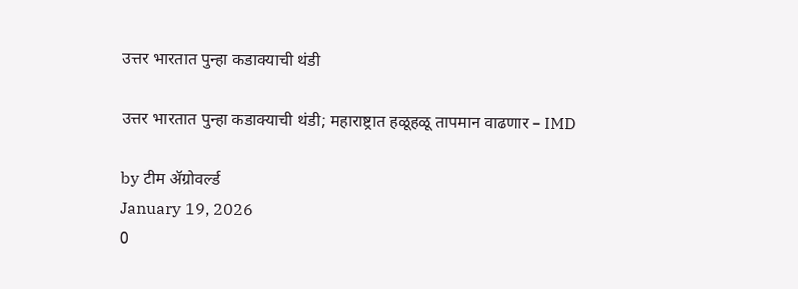उत्तर भारतात पुन्हा कडाक्याची थंडी

उत्तर भारतात पुन्हा कडाक्याची थंडी; महाराष्ट्रात हळूहळू तापमान वाढणार – IMD

by टीम ॲग्रोवर्ल्ड
January 19, 2026
0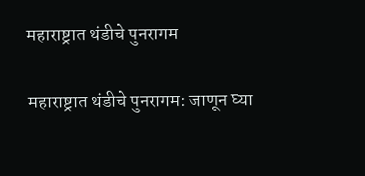महाराष्ट्रात थंडीचे पुनरागम

महाराष्ट्रात थंडीचे पुनरागम: जाणून घ्या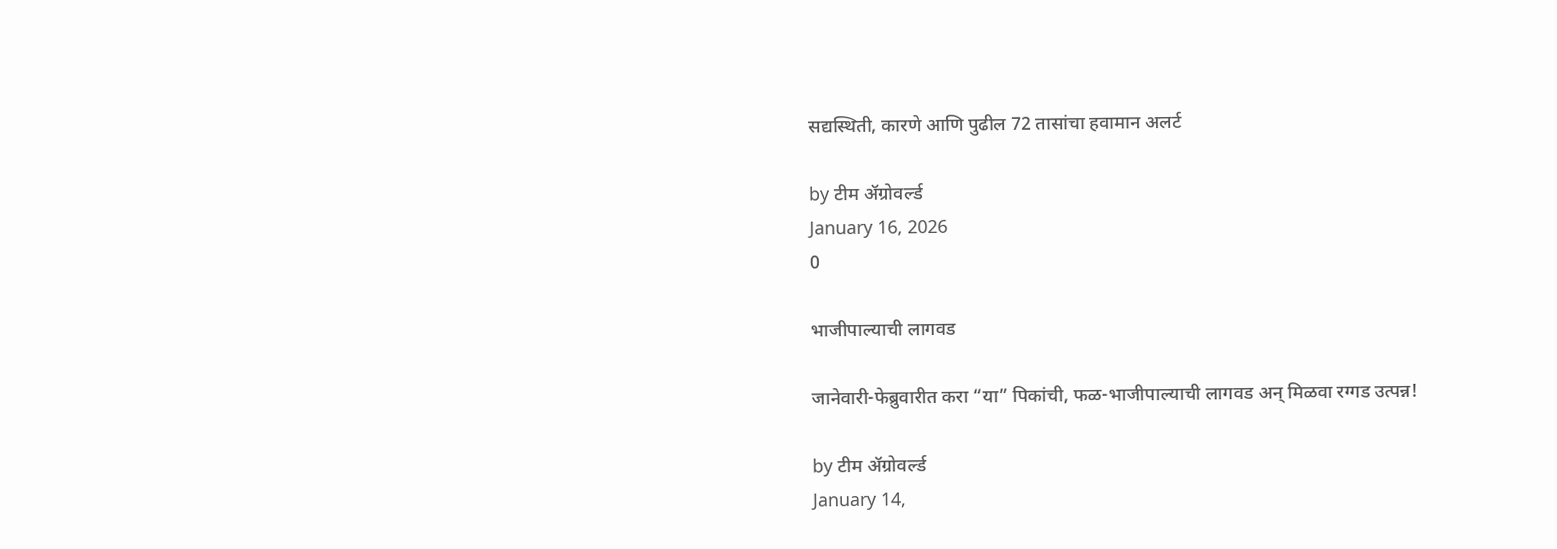सद्यस्थिती, कारणे आणि पुढील 72 तासांचा हवामान अलर्ट

by टीम ॲग्रोवर्ल्ड
January 16, 2026
0

भाजीपाल्याची लागवड

जानेवारी-फेब्रुवारीत करा “या” पिकांची, फळ-भाजीपाल्याची लागवड अन् मिळवा रग्गड उत्पन्न!

by टीम ॲग्रोवर्ल्ड
January 14,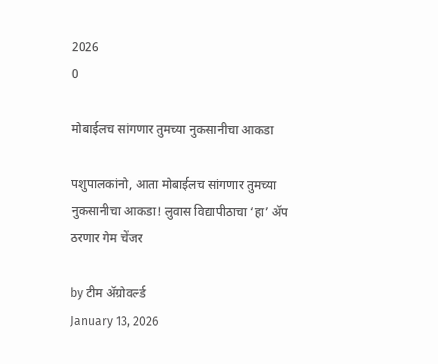2026
0

मोबाईलच सांगणार तुमच्या नुकसानीचा आकडा

पशुपालकांनो, आता मोबाईलच सांगणार तुमच्या नुकसानीचा आकडा! लुवास विद्यापीठाचा ‘हा’ ॲप ठरणार गेम चेंजर

by टीम ॲग्रोवर्ल्ड
January 13, 2026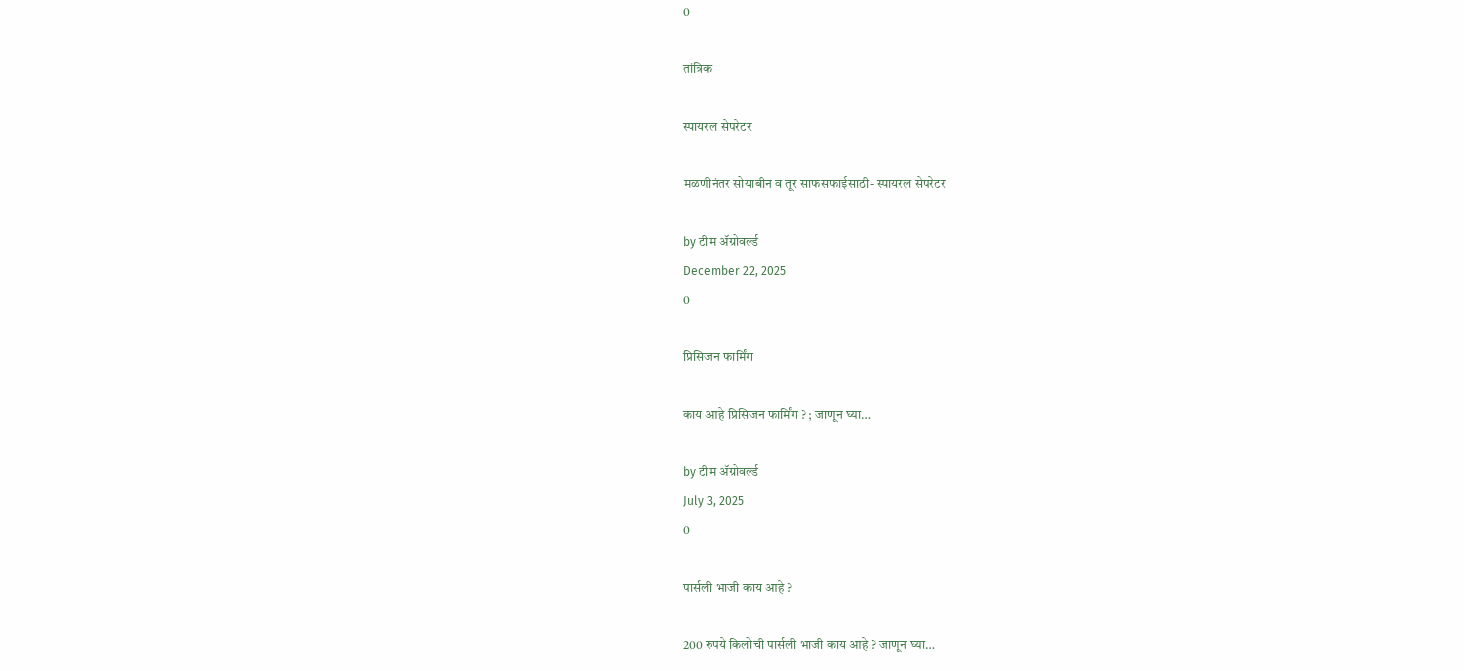0

तांत्रिक

स्पायरल सेपरेटर

मळणीनंतर सोयाबीन व तूर साफसफाईसाठी- स्पायरल सेपरेटर

by टीम ॲग्रोवर्ल्ड
December 22, 2025
0

प्रिसिजन फार्मिंग

काय आहे प्रिसिजन फार्मिंग ? ; जाणून घ्या…

by टीम ॲग्रोवर्ल्ड
July 3, 2025
0

पार्सली भाजी काय आहे ?

200 रुपये किलोची पार्सली भाजी काय आहे ? जाणून घ्या…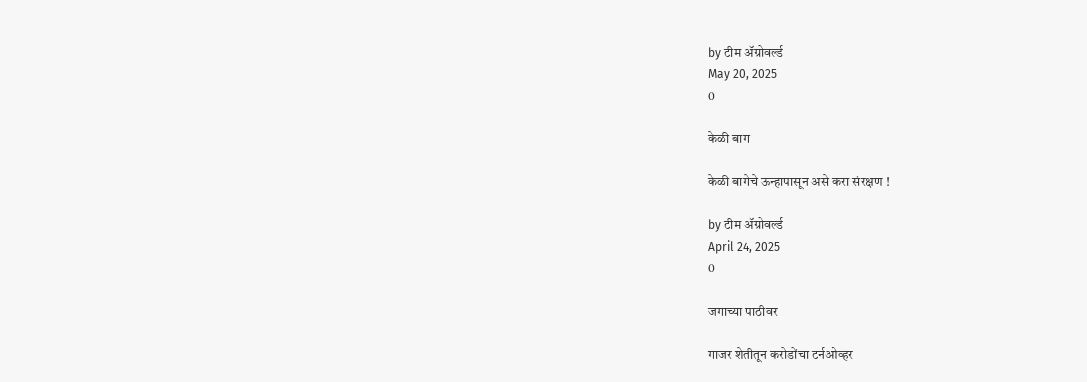by टीम ॲग्रोवर्ल्ड
May 20, 2025
0

केळी बाग

केळी बागेचे ऊन्हापासून असे करा संरक्षण !

by टीम ॲग्रोवर्ल्ड
April 24, 2025
0

जगाच्या पाठीवर

गाजर शेतीतून करोडोंचा टर्नओव्हर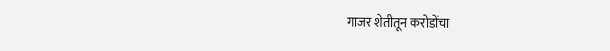गाजर शेतीतून करोडोंचा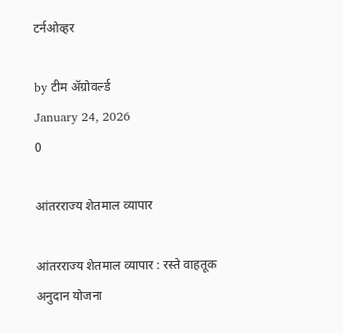टर्नओव्हर

by टीम ॲग्रोवर्ल्ड
January 24, 2026
0

आंतरराज्य शेतमाल व्यापार

आंतरराज्य शेतमाल व्यापार : रस्ते वाहतूक अनुदान योजना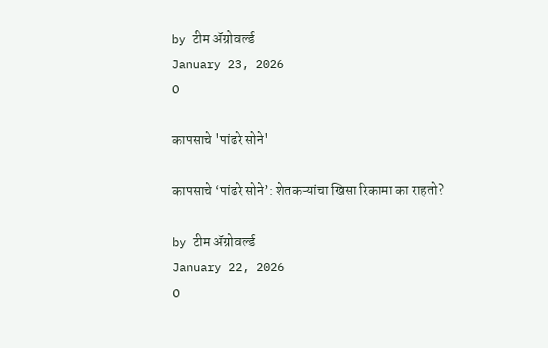by टीम ॲग्रोवर्ल्ड
January 23, 2026
0

कापसाचे 'पांढरे सोने'

कापसाचे ‘पांढरे सोने’: शेतकऱ्यांचा खिसा रिकामा का राहतो?

by टीम ॲग्रोवर्ल्ड
January 22, 2026
0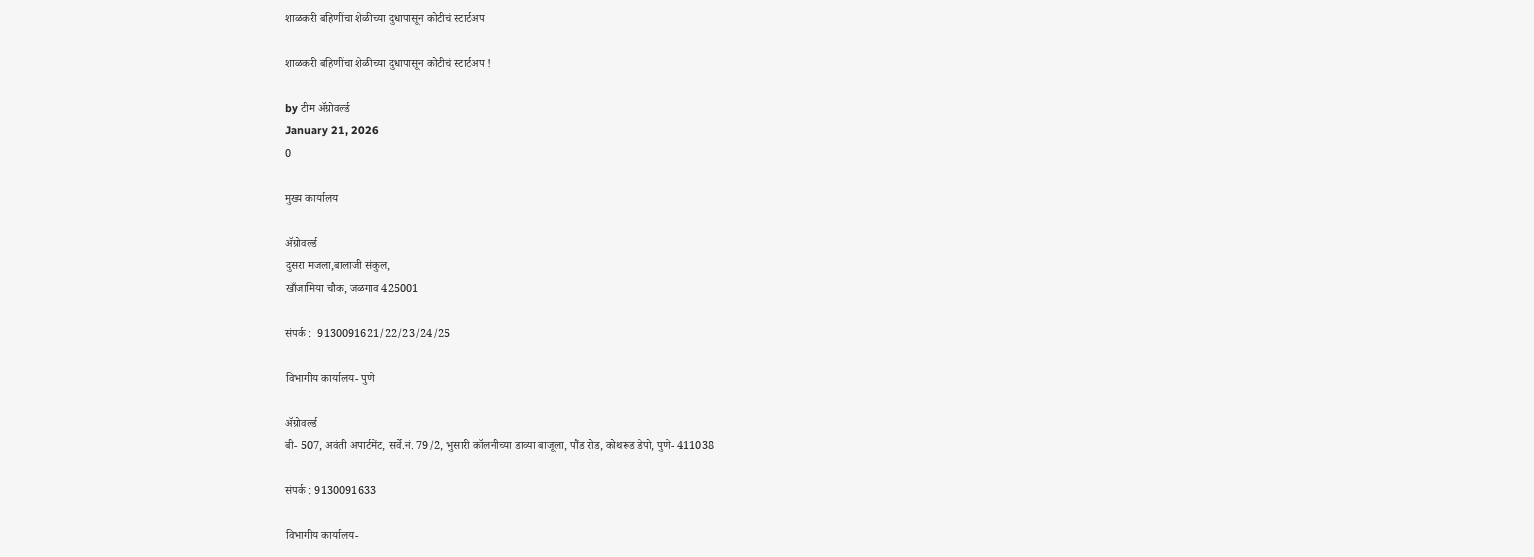शाळकरी बहिणींचा शेळीच्या दुधापासून कोटीचं स्टार्टअप

शाळकरी बहिणींचा शेळीच्या दुधापासून कोटीचं स्टार्टअप !

by टीम ॲग्रोवर्ल्ड
January 21, 2026
0

मुख्य कार्यालय

ॲग्रोवर्ल्ड
दुसरा मजला,बालाजी संकुल,
खाँजामिया चौक, जळगाव 425001

संपर्क :  9130091621/22/23/24/25

विभागीय कार्यालय- पुणे

ॲग्रोवर्ल्ड
बी- 507, अवंती अपार्टमेंट, सर्वे.नं. 79/2, भुसारी कॉलनीच्या डाव्या बाजूला, पौंड रोड, कोथरूड डेपो, पुणे- 411038

संपर्क : 9130091633

विभागीय कार्यालय-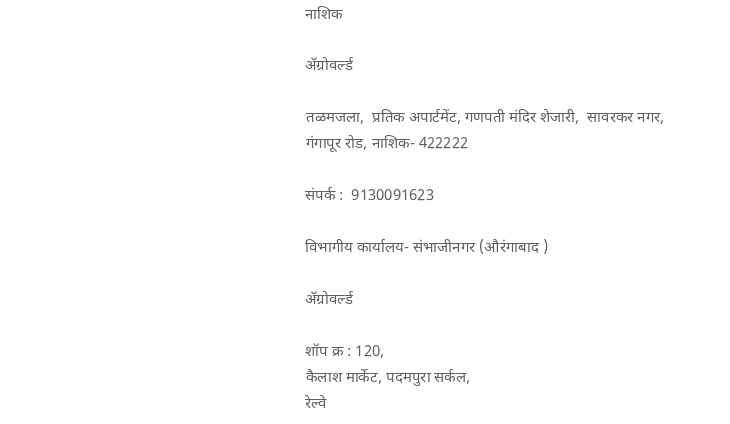नाशिक

ॲग्रोवर्ल्ड

तळमजला,  प्रतिक अपार्टमेंट, गणपती मंदिर शेजारी,  सावरकर नगर, गंगापूर रोड, नाशिक- 422222

संपर्क :  9130091623

विभागीय कार्यालय- संभाजीनगर (औरंगाबाद )

ॲग्रोवर्ल्ड

शॉप क्र : 120,
कैलाश मार्केट, पदमपुरा सर्कल,
रेल्वे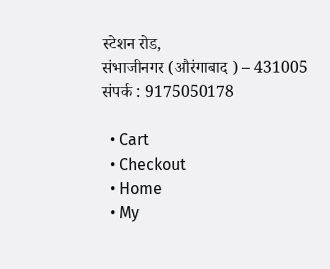स्टेशन रोड,
संभाजीनगर (औरंगाबाद ) – 431005
संपर्क : 9175050178

  • Cart
  • Checkout
  • Home
  • My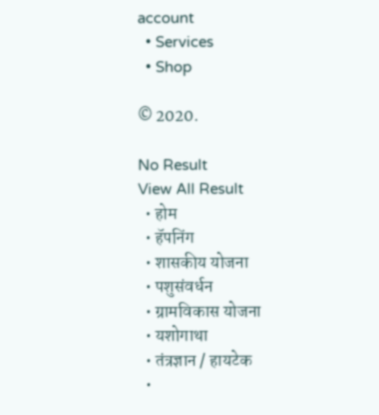account
  • Services
  • Shop

© 2020.

No Result
View All Result
  • होम
  • हॅपनिंग
  • शासकीय योजना
  • पशुसंवर्धन
  • ग्रामविकास योजना
  • यशोगाथा
  • तंत्रज्ञान / हायटेक
  •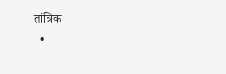तांत्रिक
  •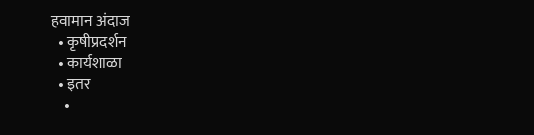हवामान अंदाज
  • कृषीप्रदर्शन
  • कार्यशाळा
  • इतर
    •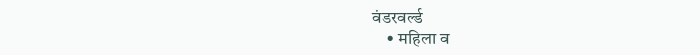वंडरवर्ल्ड
    • महिला व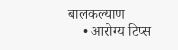बालकल्याण
    • आरोग्य टिप्स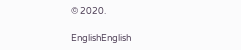© 2020.

EnglishEnglish